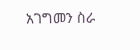አገግመን ስራ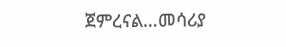ጀምረናል…መሳሪያ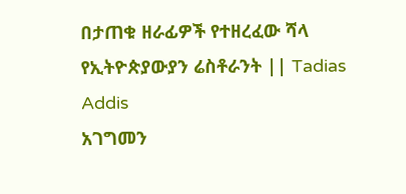በታጠቁ ዘራፊዎች የተዘረፈው ሻላ የኢትዮጵያውያን ሬስቶራንት || Tadias Addis
አገግመን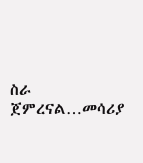ስራ ጀምረናል…መሳሪያ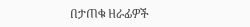በታጠቁ ዘራፊዎች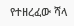የተዘረፈው ሻላ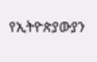የኢትዮጵያውያን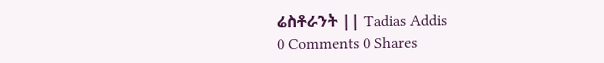ሬስቶራንት || Tadias Addis
0 Comments 0 Shares